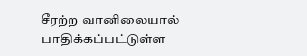சீரற்ற வானிலையால் பாதிக்கப்பட்டுள்ள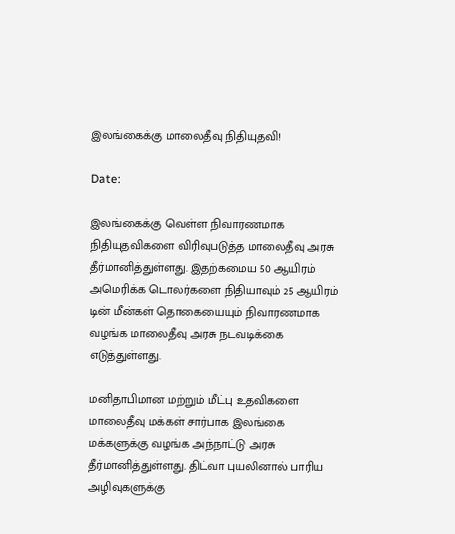இலங்கைக்கு மாலைதீவு நிதியுதவி!

Date:

இலங்கைக்கு வெள்ள நிவாரணமாக நிதியுதவிகளை விரிவுபடுத்த மாலைதீவு அரசு தீர்மானித்துள்ளது. இதற்கமைய 50 ஆயிரம் அமெரிக்க டொலர்களை நிதியாவும் 25 ஆயிரம் டின் மீன்கள் தொகையையும் நிவாரணமாக வழங்க மாலைதீவு அரசு நடவடிக்கை எடுத்துள்ளது.

மனிதாபிமான மற்றும் மீட்பு உதவிகளை மாலைதீவு மக்கள் சார்பாக இலங்கை மக்களுக்கு வழங்க அந்நாட்டு அரசு தீர்மானித்துள்ளது. திட்வா புயலினால் பாரிய அழிவுகளுக்கு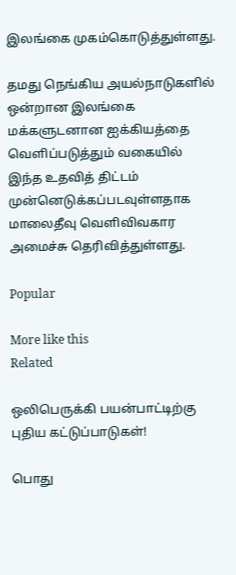இலங்கை முகம்கொடுத்துள்ளது.

தமது நெங்கிய அயல்நாடுகளில் ஒன்றான இலங்கை மக்களுடனான ஐக்கியத்தை வெளிப்படுத்தும் வகையில் இந்த உதவித் திட்டம் முன்னெடுக்கப்படவுள்ளதாக மாலைதீவு வெளிவிவகார அமைச்சு தெரிவித்துள்ளது.

Popular

More like this
Related

ஒலிபெருக்கி பயன்பாட்டிற்கு புதிய கட்டுப்பாடுகள்!

பொது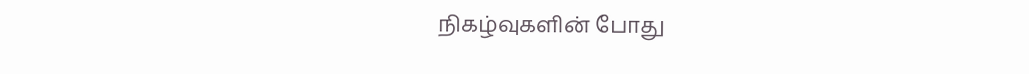நிகழ்வுகளின் போது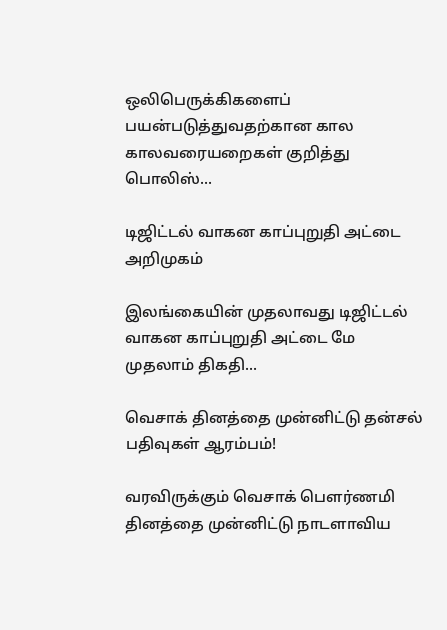ஒலிபெருக்கிகளைப் பயன்படுத்துவதற்கான கால  காலவரையறைகள் குறித்து பொலிஸ்...

டிஜிட்டல் வாகன காப்புறுதி அட்டை அறிமுகம்

இலங்கையின் முதலாவது டிஜிட்டல் வாகன காப்புறுதி அட்டை மே முதலாம் திகதி...

வெசாக் தினத்தை முன்னிட்டு தன்சல் பதிவுகள் ஆரம்பம்!

வரவிருக்கும் வெசாக் பௌர்ணமி தினத்தை முன்னிட்டு நாடளாவிய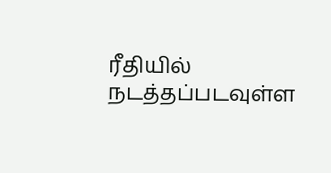ரீதியில் நடத்தப்படவுள்ள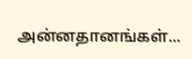அன்னதானங்கள்...